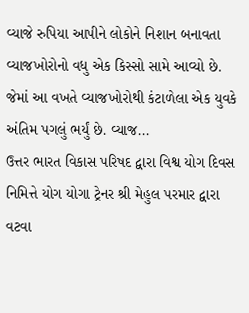વ્યાજે રુપિયા આપીને લોકોને નિશાન બનાવતા વ્યાજખોરોનો વધુ એક કિસ્સો સામે આવ્યો છે. જેમાં આ વખતે વ્યાજખોરોથી કંટાળેલા એક યુવકે અંતિમ પગલું ભર્યું છે. વ્યાજ...
ઉત્તર ભારત વિકાસ પરિષદ દ્વારા વિશ્વ યોગ દિવસ નિમિત્તે યોગ યોગા ટ્રેનર શ્રી મેહુલ પરમાર દ્વારા વટવા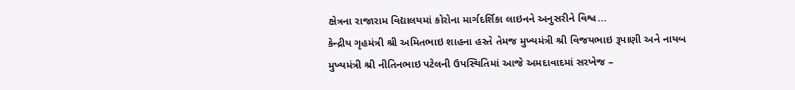ક્ષેત્રના રાજારામ વિદ્યાલયમાં કોરોના માર્ગદર્શિકા લાઇનને અનુસરીને વિશ્વ...
કેન્દ્રીય ગૃહમંત્રી શ્રી અમિતભાઇ શાહના હસ્તે તેમજ મુખ્યમંત્રી શ્રી વિજયભાઇ રૂપાણી અને નાયબ મુખ્યમંત્રી શ્રી નીતિનભાઇ પટેલની ઉપસ્થિતિમાં આજે અમદાવાદમાં સરખેજ –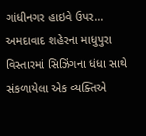ગાંધીનગર હાઇવે ઉપર...
અમદાવાદ શહેરના માધુપુરા વિસ્તારમાં સિઝિંગના ધંધા સાથે સંકળાયેલા એક વ્યક્તિએ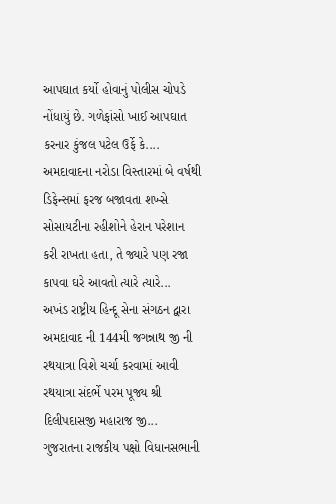આપઘાત કર્યો હોવાનું પોલીસ ચોપડે નોંધાયું છે. ગળેફાંસો ખાઈ આપઘાત કરનાર કુંજલ પટેલ ઉર્ફે કે....
અમદાવાદના નરોડા વિસ્તારમાં બે વર્ષથી ડિફેન્સમાં ફરજ બજાવતા શખ્સે સોસાયટીના રહીશોને હેરાન પરેશાન કરી રાખતા હતા, તે જ્યારે પણ રજા કાપવા ઘરે આવતો ત્યારે ત્યારે...
અખંડ રાષ્ટ્રીય હિન્દૂ સેના સંગઠન દ્વારા અમદાવાદ ની 144મી જગન્નાથ જી ની રથયાત્રા વિશે ચર્ચા કરવામાં આવી રથયાત્રા સંદર્ભે પરમ પૂજ્ય શ્રી દિલીપદાસજી મહારાજ જી...
ગુજરાતના રાજકીય પક્ષો વિધાનસભાની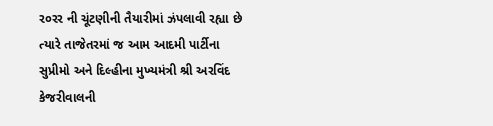ર૦રર ની ચૂંટણીની તૈયારીમાં ઝંપલાવી રહ્યા છે ત્યારે તાજેતરમાં જ આમ આદમી પાર્ટીના સુપ્રીમો અને દિલ્હીના મુખ્યમંત્રી શ્રી અરવિંદ કેજરીવાલની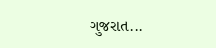ગુજરાત...